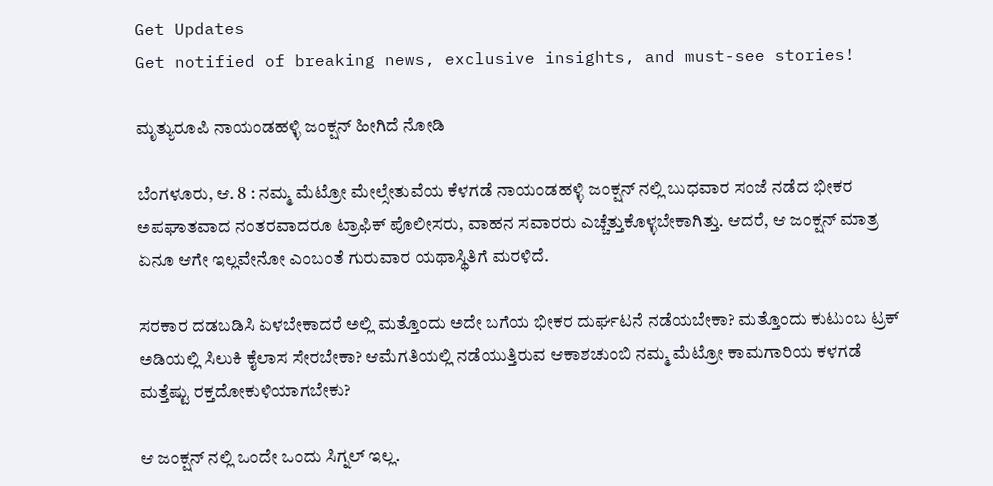Get Updates
Get notified of breaking news, exclusive insights, and must-see stories!

ಮೃತ್ಯುರೂಪಿ ನಾಯಂಡಹಳ್ಳಿ ಜಂಕ್ಷನ್ ಹೀಗಿದೆ ನೋಡಿ

ಬೆಂಗಳೂರು, ಆ. 8 : ನಮ್ಮ ಮೆಟ್ರೋ ಮೇಲ್ಸೇತುವೆಯ ಕೆಳಗಡೆ ನಾಯಂಡಹಳ್ಳಿ ಜಂಕ್ಷನ್ ನಲ್ಲಿ ಬುಧವಾರ ಸಂಜೆ ನಡೆದ ಭೀಕರ ಅಪಘಾತವಾದ ನಂತರವಾದರೂ ಟ್ರಾಫಿಕ್ ಪೊಲೀಸರು, ವಾಹನ ಸವಾರರು ಎಚ್ಚೆತ್ತುಕೊಳ್ಳಬೇಕಾಗಿತ್ತು. ಆದರೆ, ಆ ಜಂಕ್ಷನ್ ಮಾತ್ರ ಏನೂ ಆಗೇ ಇಲ್ಲವೇನೋ ಎಂಬಂತೆ ಗುರುವಾರ ಯಥಾಸ್ಥಿತಿಗೆ ಮರಳಿದೆ.

ಸರಕಾರ ದಡಬಡಿಸಿ ಏಳಬೇಕಾದರೆ ಅಲ್ಲಿ ಮತ್ತೊಂದು ಅದೇ ಬಗೆಯ ಭೀಕರ ದುರ್ಘಟನೆ ನಡೆಯಬೇಕಾ? ಮತ್ತೊಂದು ಕುಟುಂಬ ಟ್ರಕ್ ಅಡಿಯಲ್ಲಿ ಸಿಲುಕಿ ಕೈಲಾಸ ಸೇರಬೇಕಾ? ಆಮೆಗತಿಯಲ್ಲಿ ನಡೆಯುತ್ತಿರುವ ಆಕಾಶಚುಂಬಿ ನಮ್ಮ ಮೆಟ್ರೋ ಕಾಮಗಾರಿಯ ಕಳಗಡೆ ಮತ್ತೆಷ್ಟು ರಕ್ತದೋಕುಳಿಯಾಗಬೇಕು?

ಆ ಜಂಕ್ಷನ್ ನಲ್ಲಿ ಒಂದೇ ಒಂದು ಸಿಗ್ನಲ್ ಇಲ್ಲ.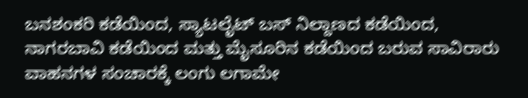ಬನಶಂಕರಿ ಕಡೆಯಿಂದ, ಸ್ಯಾಟಲೈಟ್ ಬಸ್ ನಿಲ್ದಾಣದ ಕಡೆಯಿಂದ, ನಾಗರಬಾವಿ ಕಡೆಯಿಂದ ಮತ್ತು ಮೈಸೂರಿನ ಕಡೆಯಿಂದ ಬರುವ ಸಾವಿರಾರು ವಾಹನಗಳ ಸಂಚಾರಕ್ಕೆ ಲಂಗು ಲಗಾಮೇ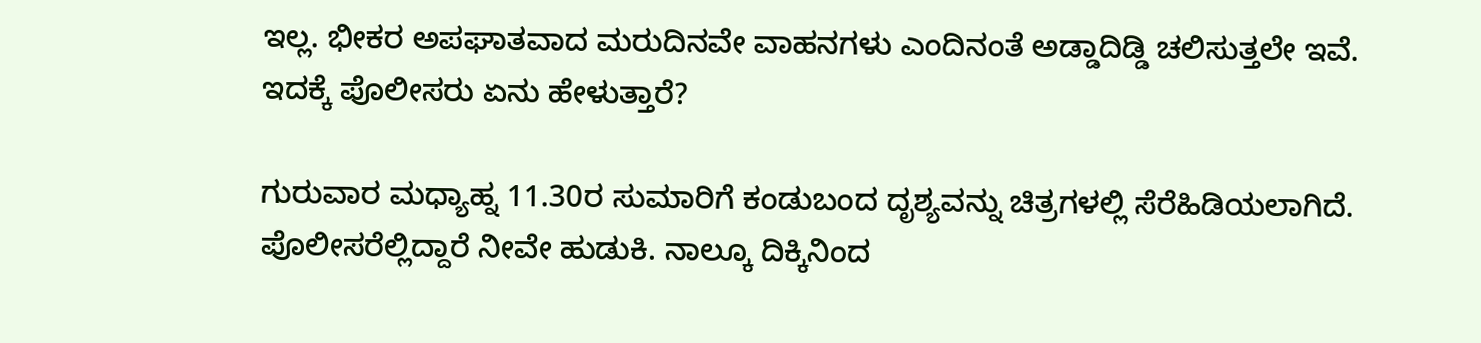ಇಲ್ಲ. ಭೀಕರ ಅಪಘಾತವಾದ ಮರುದಿನವೇ ವಾಹನಗಳು ಎಂದಿನಂತೆ ಅಡ್ಡಾದಿಡ್ಡಿ ಚಲಿಸುತ್ತಲೇ ಇವೆ. ಇದಕ್ಕೆ ಪೊಲೀಸರು ಏನು ಹೇಳುತ್ತಾರೆ?

ಗುರುವಾರ ಮಧ್ಯಾಹ್ನ 11.30ರ ಸುಮಾರಿಗೆ ಕಂಡುಬಂದ ದೃಶ್ಯವನ್ನು ಚಿತ್ರಗಳಲ್ಲಿ ಸೆರೆಹಿಡಿಯಲಾಗಿದೆ. ಪೊಲೀಸರೆಲ್ಲಿದ್ದಾರೆ ನೀವೇ ಹುಡುಕಿ. ನಾಲ್ಕೂ ದಿಕ್ಕಿನಿಂದ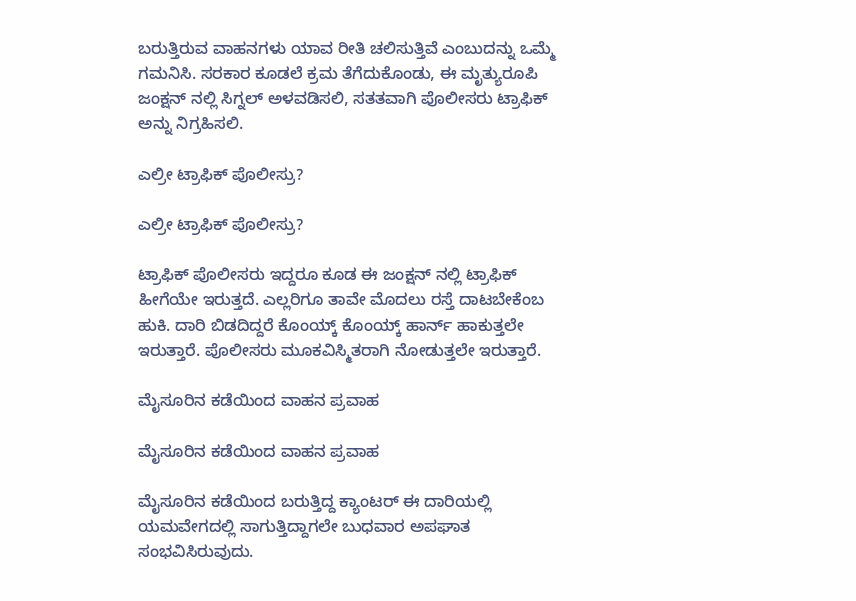ಬರುತ್ತಿರುವ ವಾಹನಗಳು ಯಾವ ರೀತಿ ಚಲಿಸುತ್ತಿವೆ ಎಂಬುದನ್ನು ಒಮ್ಮೆ ಗಮನಿಸಿ. ಸರಕಾರ ಕೂಡಲೆ ಕ್ರಮ ತೆಗೆದುಕೊಂಡು, ಈ ಮೃತ್ಯುರೂಪಿ ಜಂಕ್ಷನ್ ನಲ್ಲಿ ಸಿಗ್ನಲ್ ಅಳವಡಿಸಲಿ, ಸತತವಾಗಿ ಪೊಲೀಸರು ಟ್ರಾಫಿಕ್ ಅನ್ನು ನಿಗ್ರಹಿಸಲಿ.

ಎಲ್ರೀ ಟ್ರಾಫಿಕ್ ಪೊಲೀಸ್ರು?

ಎಲ್ರೀ ಟ್ರಾಫಿಕ್ ಪೊಲೀಸ್ರು?

ಟ್ರಾಫಿಕ್ ಪೊಲೀಸರು ಇದ್ದರೂ ಕೂಡ ಈ ಜಂಕ್ಷನ್ ನಲ್ಲಿ ಟ್ರಾಫಿಕ್ ಹೀಗೆಯೇ ಇರುತ್ತದೆ. ಎಲ್ಲರಿಗೂ ತಾವೇ ಮೊದಲು ರಸ್ತೆ ದಾಟಬೇಕೆಂಬ ಹುಕಿ. ದಾರಿ ಬಿಡದಿದ್ದರೆ ಕೊಂಯ್ಕ್ ಕೊಂಯ್ಕ್ ಹಾರ್ನ್ ಹಾಕುತ್ತಲೇ ಇರುತ್ತಾರೆ. ಪೊಲೀಸರು ಮೂಕವಿಸ್ಮಿತರಾಗಿ ನೋಡುತ್ತಲೇ ಇರುತ್ತಾರೆ.

ಮೈಸೂರಿನ ಕಡೆಯಿಂದ ವಾಹನ ಪ್ರವಾಹ

ಮೈಸೂರಿನ ಕಡೆಯಿಂದ ವಾಹನ ಪ್ರವಾಹ

ಮೈಸೂರಿನ ಕಡೆಯಿಂದ ಬರುತ್ತಿದ್ದ ಕ್ಯಾಂಟರ್ ಈ ದಾರಿಯಲ್ಲಿ ಯಮವೇಗದಲ್ಲಿ ಸಾಗುತ್ತಿದ್ದಾಗಲೇ ಬುಧವಾರ ಅಪಘಾತ ಸಂಭವಿಸಿರುವುದು.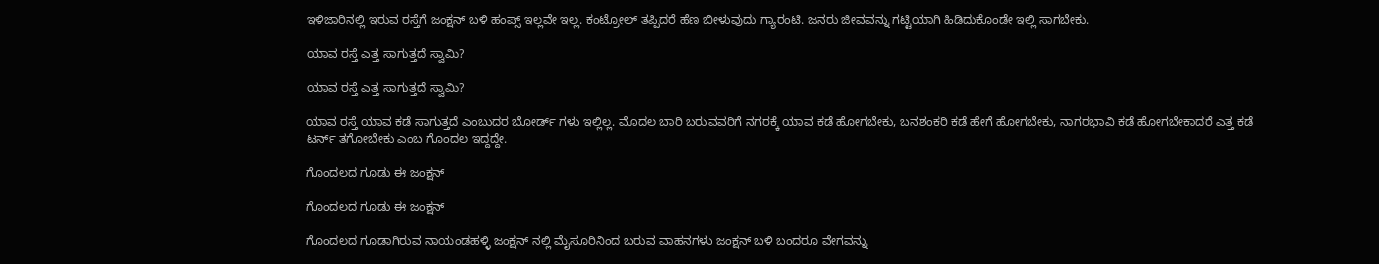ಇಳಿಜಾರಿನಲ್ಲಿ ಇರುವ ರಸ್ತೆಗೆ ಜಂಕ್ಷನ್ ಬಳಿ ಹಂಪ್ಸ್ ಇಲ್ಲವೇ ಇಲ್ಲ. ಕಂಟ್ರೋಲ್ ತಪ್ಪಿದರೆ ಹೆಣ ಬೀಳುವುದು ಗ್ಯಾರಂಟಿ. ಜನರು ಜೀವವನ್ನು ಗಟ್ಟಿಯಾಗಿ ಹಿಡಿದುಕೊಂಡೇ ಇಲ್ಲಿ ಸಾಗಬೇಕು.

ಯಾವ ರಸ್ತೆ ಎತ್ತ ಸಾಗುತ್ತದೆ ಸ್ವಾಮಿ?

ಯಾವ ರಸ್ತೆ ಎತ್ತ ಸಾಗುತ್ತದೆ ಸ್ವಾಮಿ?

ಯಾವ ರಸ್ತೆ ಯಾವ ಕಡೆ ಸಾಗುತ್ತದೆ ಎಂಬುದರ ಬೋರ್ಡ್ ಗಳು ಇಲ್ಲಿಲ್ಲ. ಮೊದಲ ಬಾರಿ ಬರುವವರಿಗೆ ನಗರಕ್ಕೆ ಯಾವ ಕಡೆ ಹೋಗಬೇಕು, ಬನಶಂಕರಿ ಕಡೆ ಹೇಗೆ ಹೋಗಬೇಕು, ನಾಗರಭಾವಿ ಕಡೆ ಹೋಗಬೇಕಾದರೆ ಎತ್ತ ಕಡೆ ಟರ್ನ್ ತಗೋಬೇಕು ಎಂಬ ಗೊಂದಲ ಇದ್ದದ್ದೇ.

ಗೊಂದಲದ ಗೂಡು ಈ ಜಂಕ್ಷನ್

ಗೊಂದಲದ ಗೂಡು ಈ ಜಂಕ್ಷನ್

ಗೊಂದಲದ ಗೂಡಾಗಿರುವ ನಾಯಂಡಹಳ್ಳಿ ಜಂಕ್ಷನ್ ನಲ್ಲಿ ಮೈಸೂರಿನಿಂದ ಬರುವ ವಾಹನಗಳು ಜಂಕ್ಷನ್ ಬಳಿ ಬಂದರೂ ವೇಗವನ್ನು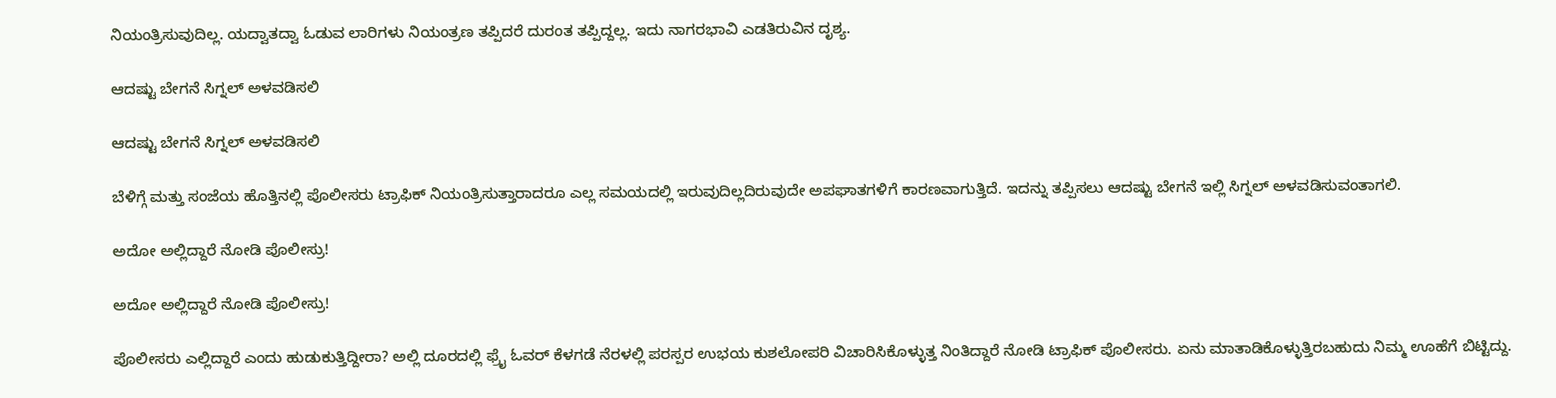ನಿಯಂತ್ರಿಸುವುದಿಲ್ಲ. ಯದ್ವಾತದ್ವಾ ಓಡುವ ಲಾರಿಗಳು ನಿಯಂತ್ರಣ ತಪ್ಪಿದರೆ ದುರಂತ ತಪ್ಪಿದ್ದಲ್ಲ. ಇದು ನಾಗರಭಾವಿ ಎಡತಿರುವಿನ ದೃಶ್ಯ.

ಆದಷ್ಟು ಬೇಗನೆ ಸಿಗ್ನಲ್ ಅಳವಡಿಸಲಿ

ಆದಷ್ಟು ಬೇಗನೆ ಸಿಗ್ನಲ್ ಅಳವಡಿಸಲಿ

ಬೆಳಿಗ್ಗೆ ಮತ್ತು ಸಂಜೆಯ ಹೊತ್ತಿನಲ್ಲಿ ಪೊಲೀಸರು ಟ್ರಾಫಿಕ್ ನಿಯಂತ್ರಿಸುತ್ತಾರಾದರೂ ಎಲ್ಲ ಸಮಯದಲ್ಲಿ ಇರುವುದಿಲ್ಲದಿರುವುದೇ ಅಪಘಾತಗಳಿಗೆ ಕಾರಣವಾಗುತ್ತಿದೆ. ಇದನ್ನು ತಪ್ಪಿಸಲು ಆದಷ್ಟು ಬೇಗನೆ ಇಲ್ಲಿ ಸಿಗ್ನಲ್ ಅಳವಡಿಸುವಂತಾಗಲಿ.

ಅದೋ ಅಲ್ಲಿದ್ದಾರೆ ನೋಡಿ ಪೊಲೀಸ್ರು!

ಅದೋ ಅಲ್ಲಿದ್ದಾರೆ ನೋಡಿ ಪೊಲೀಸ್ರು!

ಪೊಲೀಸರು ಎಲ್ಲಿದ್ದಾರೆ ಎಂದು ಹುಡುಕುತ್ತಿದ್ದೀರಾ? ಅಲ್ಲಿ ದೂರದಲ್ಲಿ ಫ್ರೈ ಓವರ್ ಕೆಳಗಡೆ ನೆರಳಲ್ಲಿ ಪರಸ್ಪರ ಉಭಯ ಕುಶಲೋಪರಿ ವಿಚಾರಿಸಿಕೊಳ್ಳುತ್ತ ನಿಂತಿದ್ದಾರೆ ನೋಡಿ ಟ್ರಾಫಿಕ್ ಪೊಲೀಸರು. ಏನು ಮಾತಾಡಿಕೊಳ್ಳುತ್ತಿರಬಹುದು ನಿಮ್ಮ ಊಹೆಗೆ ಬಿಟ್ಟಿದ್ದು.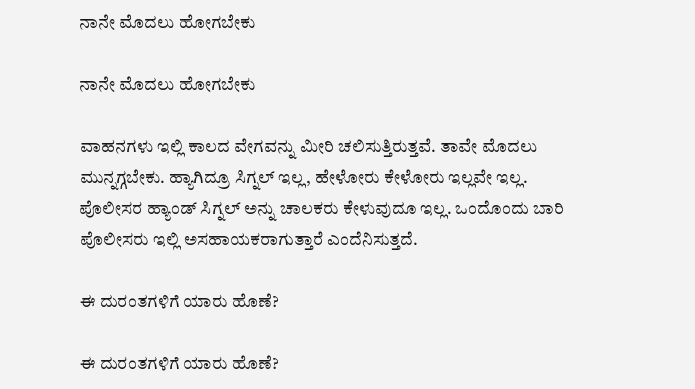ನಾನೇ ಮೊದಲು ಹೋಗಬೇಕು

ನಾನೇ ಮೊದಲು ಹೋಗಬೇಕು

ವಾಹನಗಳು ಇಲ್ಲಿ ಕಾಲದ ವೇಗವನ್ನು ಮೀರಿ ಚಲಿಸುತ್ತಿರುತ್ತವೆ. ತಾವೇ ಮೊದಲು ಮುನ್ನಗ್ಗಬೇಕು. ಹ್ಯಾಗಿದ್ರೂ ಸಿಗ್ನಲ್ ಇಲ್ಲ, ಹೇಳೋರು ಕೇಳೋರು ಇಲ್ಲವೇ ಇಲ್ಲ. ಪೊಲೀಸರ ಹ್ಯಾಂಡ್ ಸಿಗ್ನಲ್ ಅನ್ನು ಚಾಲಕರು ಕೇಳುವುದೂ ಇಲ್ಲ. ಒಂದೊಂದು ಬಾರಿ ಪೊಲೀಸರು ಇಲ್ಲಿ ಅಸಹಾಯಕರಾಗುತ್ತಾರೆ ಎಂದೆನಿಸುತ್ತದೆ.

ಈ ದುರಂತಗಳಿಗೆ ಯಾರು ಹೊಣೆ?

ಈ ದುರಂತಗಳಿಗೆ ಯಾರು ಹೊಣೆ?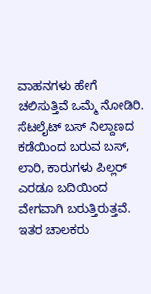ವಾಹನಗಳು ಹೇಗೆ ಚಲಿಸುತ್ತಿವೆ ಒಮ್ಮೆ ನೋಡಿರಿ. ಸೆಟಲೈಟ್ ಬಸ್ ನಿಲ್ದಾಣದ ಕಡೆಯಿಂದ ಬರುವ ಬಸ್, ಲಾರಿ, ಕಾರುಗಳು ಪಿಲ್ಲರ್ ಎರಡೂ ಬದಿಯಿಂದ ವೇಗವಾಗಿ ಬರುತ್ತಿರುತ್ತವೆ. ಇತರ ಚಾಲಕರು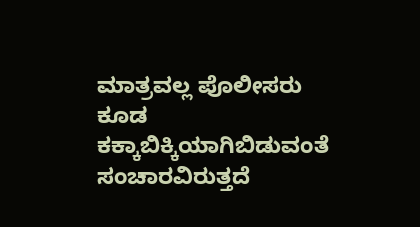ಮಾತ್ರವಲ್ಲ ಪೊಲೀಸರು ಕೂಡ ಕಕ್ಕಾಬಿಕ್ಕಿಯಾಗಿಬಿಡುವಂತೆ ಸಂಚಾರವಿರುತ್ತದೆ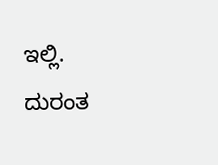ಇಲ್ಲಿ. ದುರಂತ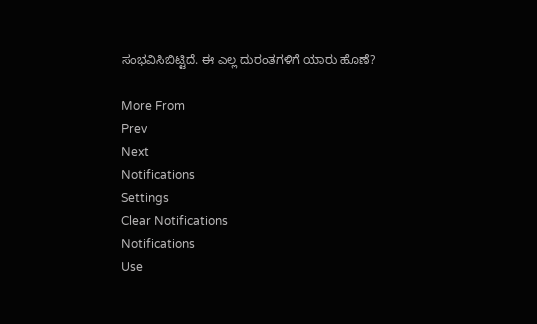ಸಂಭವಿಸಿಬಿಟ್ಟಿದೆ. ಈ ಎಲ್ಲ ದುರಂತಗಳಿಗೆ ಯಾರು ಹೊಣೆ?

More From
Prev
Next
Notifications
Settings
Clear Notifications
Notifications
Use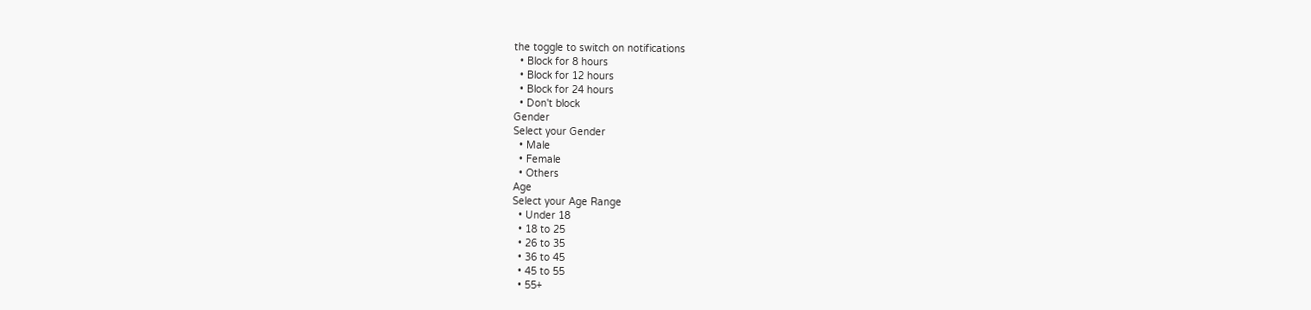the toggle to switch on notifications
  • Block for 8 hours
  • Block for 12 hours
  • Block for 24 hours
  • Don't block
Gender
Select your Gender
  • Male
  • Female
  • Others
Age
Select your Age Range
  • Under 18
  • 18 to 25
  • 26 to 35
  • 36 to 45
  • 45 to 55
  • 55+